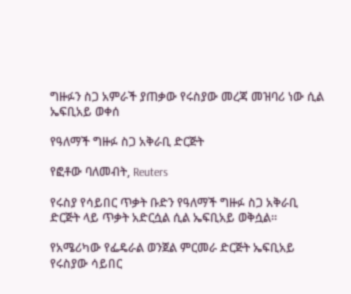ግዙፉን ስጋ አምራች ያጠቃው የሩስያው መረጃ መዝባሪ ነው ሲል ኤፍቢአይ ወቀሰ

የዓለማች ግዙፉ ስጋ አቅራቢ ድርጅት

የፎቶው ባለመብት, Reuters

የሩስያ የሳይበር ጥቃት ቡድን የዓለማች ግዙፉ ስጋ አቅራቢ ድርጅት ላይ ጥቃት አድርሷል ሲል ኤፍቢአይ ወቅሷል።

የአሜሪካው የፌዴራል ወንጀል ምርመራ ድርጅት ኤፍቢአይ የሩስያው ሳይበር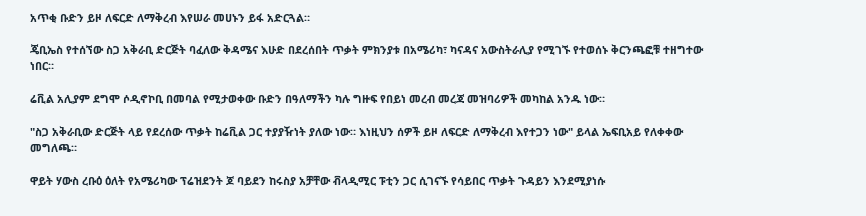አጥቂ ቡድን ይዞ ለፍርድ ለማቅረብ እየሠራ መሀኑን ይፋ አድርጓል።

ጄቢኤስ የተሰኘው ስጋ አቅራቢ ድርጅት ባፈለው ቅዳሜና እሁድ በደረሰበት ጥቃት ምክንያቱ በአሜሪካ፣ ካናዳና አውስትራሊያ የሚገኙ የተወሰኑ ቅርንጫፎቹ ተዘግተው ነበር።

ሬቪል አሊያም ደግሞ ሶዲኖኮቢ በመባል የሚታወቀው ቡድን በዓለማችን ካሉ ግዙፍ የበይነ መረብ መረጃ መዝባሪዎች መካከል አንዱ ነው።

"ስጋ አቅራቢው ድርጅት ላይ የደረሰው ጥቃት ከሬቪል ጋር ተያያዥነት ያለው ነው። እነዚህን ሰዎች ይዞ ለፍርድ ለማቅረብ እየተጋን ነው" ይላል ኤፍቢአይ የለቀቀው መግለጫ።

ዋይት ሃውስ ረቡዕ ዕለት የአሜሪካው ፕሬዝደንት ጆ ባይደን ከሩስያ አቻቸው ቭላዲሚር ፑቲን ጋር ሲገናኙ የሳይበር ጥቃት ጉዳይን እንደሚያነሱ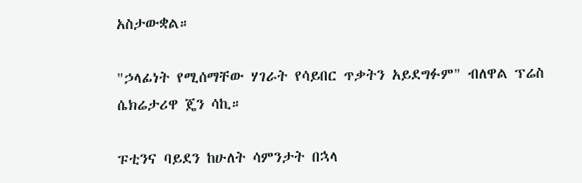አስታውቋል።

"ኃላፊነት የሚሰማቸው ሃገራት የሳይበር ጥቃትን አይደግፉም" ብለዋል ፕሬስ ሴክሬታሪዋ ጄን ሳኪ።

ፑቲንና ባይደን ከሁለት ሳምንታት በኋላ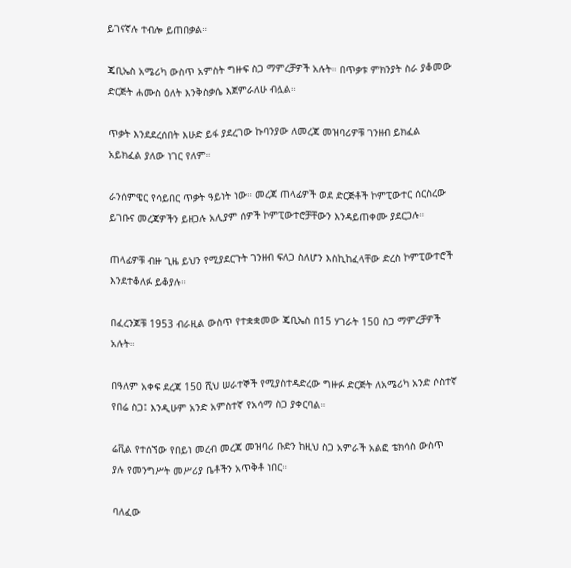ይገናኛሉ ተብሎ ይጠበቃል።

ጄቢኤስ አሜሪካ ውስጥ አምስት ግዙፍ ስጋ ማምረቻዎች አሉት። በጥቃቱ ምክንያት ስራ ያቆመው ድርጅት ሐሙስ ዕለት እንቅስቃሴ እጀምራለሁ ብሏል።

ጥቃት እንደደረሰበት እሁድ ይፋ ያደረገው ኩባንያው ለመረጃ መዝባሪዎቹ ገንዘብ ይክፈል አይክፈል ያለው ነገር የለም።

ራንሰምዌር የሳይበር ጥቃት ዓይነት ነው። መረጃ ጠላፊዎች ወደ ድርጅቶች ኮምፒውተር ሰርስረው ይገቡና መረጃዎችን ይዘጋሉ አሊያም ሰዎች ኮምፒውተሮቻቸውን እንዳይጠቀሙ ያደርጋሉ።

ጠላፊዎቹ ብዙ ጊዜ ይህን የሚያደርጉት ገንዘብ ፍለጋ ስለሆን እስኪከፈላቸው ድረስ ኮምፒውተሮች እንደተቆለፉ ይቆያሉ።

በፈረንጆቹ 1953 ብራዚል ውስጥ የተቋቋመው ጄቢኤስ በ15 ሃገራት 150 ስጋ ማምረቻዎች አሉት።

በዓለም አቀፍ ደረጃ 150 ሺህ ሠራተኞች የሚያስተዳድረው ግዙፉ ድርጅት ለአሜሪካ አንድ ሶስተኛ የበሬ ስጋ፤ እንዲሁም አንድ አምስተኛ የአሳማ ስጋ ያቀርባል።

ሬቪል የተሰኘው የበይነ መረብ መረጃ መዝባሪ ቡድን ከዚህ ስጋ አምራች አልፎ ቴክሳስ ውስጥ ያሉ የመንግሥት መሥሪያ ቤቶችን አጥቅቶ ነበር።

ባለፈው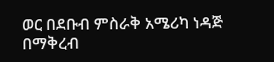ወር በደቡብ ምስራቅ አሜሪካ ነዳጅ በማቅረብ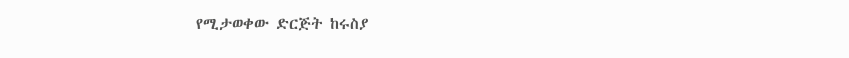የሚታወቀው ድርጅት ከሩስያ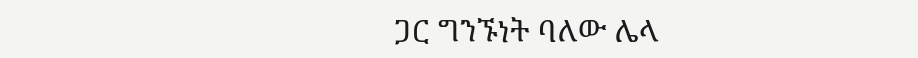ጋር ግንኙነት ባለው ሌላ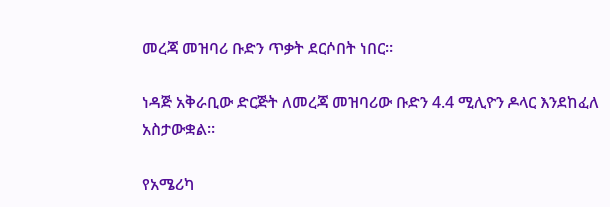መረጃ መዝባሪ ቡድን ጥቃት ደርሶበት ነበር።

ነዳጅ አቅራቢው ድርጅት ለመረጃ መዝባሪው ቡድን 4.4 ሚሊዮን ዶላር እንደከፈለ አስታውቋል።

የአሜሪካ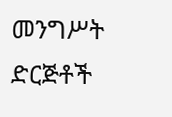መንግሥት ድርጅቶች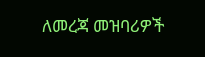ለመረጃ መዝባሪዎች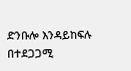ድንቡሎ እንዳይከፍሉ በተደጋጋሚ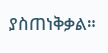ያስጠነቅቃል።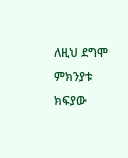ለዚህ ደግሞ ምክንያቱ ክፍያው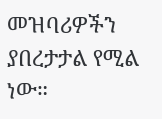መዝባሪዎችን ያበረታታል የሚል ነው።